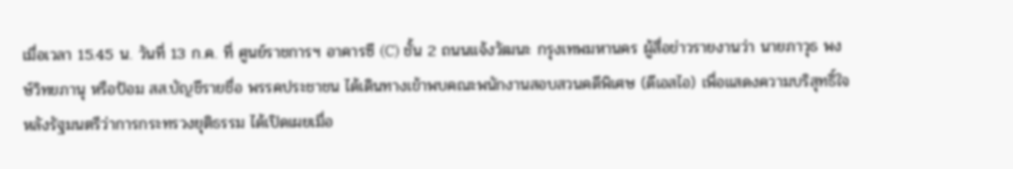เมื่อเวลา 15.45 น. วันที่ 13 ก.ค. ที่ ศูนย์ราชการฯ อาคารซี (C) ชั้น 2 ถนนแจ้งวัฒนะ กรุงเทพมหานคร ผู้สื่อข่าวรายงานว่า นายภาวุธ พงษ์วิทยภานุ หรือป้อม สส.บัญชีรายชื่อ พรรคประชาชน ได้เดินทางเข้าพบคณะพนักงานสอบสวนคดีพิเศษ (ดีเอสไอ) เพื่อแสดงความบริสุทธิ์ใจ หลังรัฐมนตรีว่าการกระทรวงยุติธรรม ได้เปิดเผยเมื่อ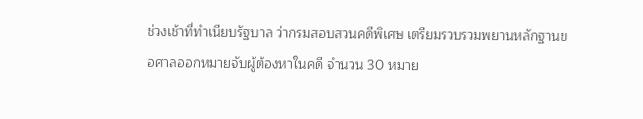ช่วงเช้าที่ทำเนียบรัฐบาล ว่ากรมสอบสวนคดีพิเศษ เตรียมรวบรวมพยานหลักฐานขอศาลออกหมายจับผู้ต้องหาในคดี จำนวน 30 หมาย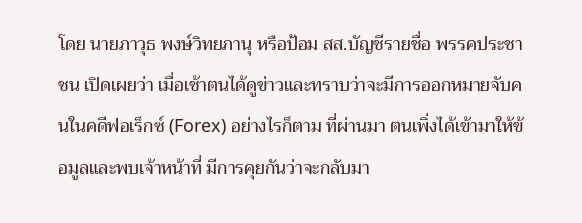โดย นายภาวุธ พงษ์วิทยภานุ หรือป้อม สส.บัญชีรายชื่อ พรรคประชาชน เปิดเผยว่า เมื่อเช้าตนได้ดูข่าวและทราบว่าจะมีการออกหมายจับคนในคดีฟอเร็กซ์ (Forex) อย่างไรก็ตาม ที่ผ่านมา ตนเพิ่งได้เข้ามาให้ข้อมูลและพบเจ้าหน้าที่ มีการคุยกันว่าจะกลับมา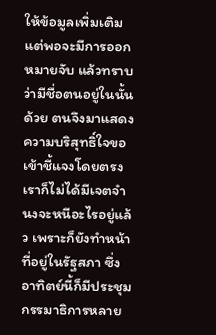ให้ข้อมูลเพิ่มเติม แต่พอจะมีการออกหมายจับ แล้วทราบว่ามีชื่อตนอยู่ในนั้นด้วย ตนจึงมาแสดงความบริสุทธิ์ใจขอเข้าชี้แจงโดยตรง เราก็ไม่ได้มีเจตจำนงจะหนีอะไรอยู่แล้ว เพราะก็ยังทำหน้าที่อยู่ในรัฐสภา ซึ่งอาทิตย์นี้ก็มีประชุมกรรมาธิการหลาย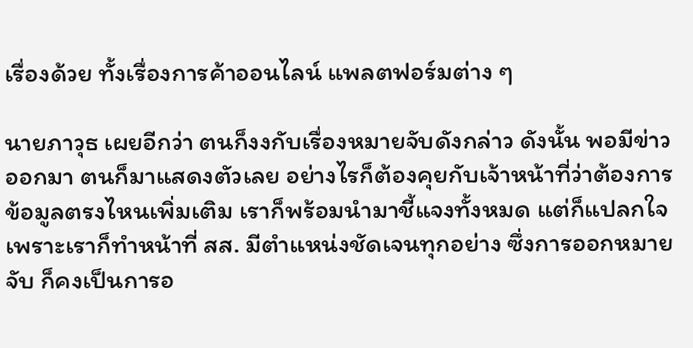เรื่องด้วย ทั้งเรื่องการค้าออนไลน์ แพลตฟอร์มต่าง ๆ

นายภาวุธ เผยอีกว่า ตนก็งงกับเรื่องหมายจับดังกล่าว ดังนั้น พอมีข่าวออกมา ตนก็มาแสดงตัวเลย อย่างไรก็ต้องคุยกับเจ้าหน้าที่ว่าต้องการข้อมูลตรงไหนเพิ่มเติม เราก็พร้อมนำมาชี้แจงทั้งหมด แต่ก็แปลกใจเพราะเราก็ทำหน้าที่ สส. มีตำแหน่งชัดเจนทุกอย่าง ซึ่งการออกหมายจับ ก็คงเป็นการอ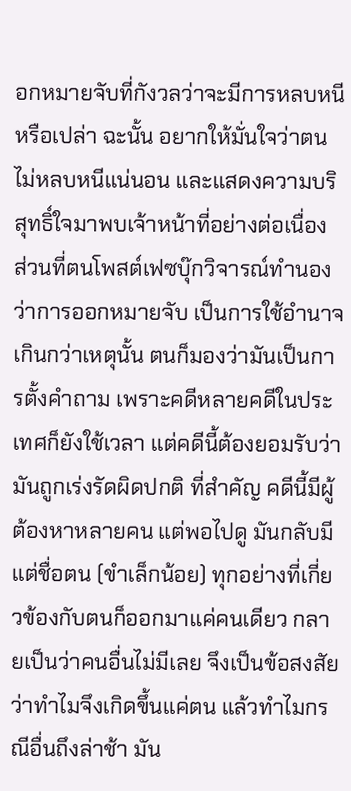อกหมายจับที่กังวลว่าจะมีการหลบหนีหรือเปล่า ฉะนั้น อยากให้มั่นใจว่าตนไม่หลบหนีแน่นอน และแสดงความบริสุทธิ์ใจมาพบเจ้าหน้าที่อย่างต่อเนื่อง ส่วนที่ตนโพสต์เฟซบุ๊กวิจารณ์ทำนองว่าการออกหมายจับ เป็นการใช้อำนาจเกินกว่าเหตุนั้น ตนก็มองว่ามันเป็นการตั้งคำถาม เพราะคดีหลายคดีในประเทศก็ยังใช้เวลา แต่คดีนี้ต้องยอมรับว่ามันถูกเร่งรัดผิดปกติ ที่สำคัญ คดีนี้มีผู้ต้องหาหลายคน แต่พอไปดู มันกลับมีแต่ชื่อตน (ขำเล็กน้อย) ทุกอย่างที่เกี่ยวข้องกับตนก็ออกมาแค่คนเดียว กลายเป็นว่าคนอื่นไม่มีเลย จึงเป็นข้อสงสัยว่าทำไมจึงเกิดขึ้นแค่ตน แล้วทำไมกรณีอื่นถึงล่าช้า มัน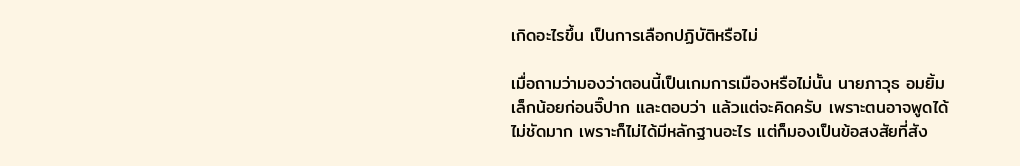เกิดอะไรขึ้น เป็นการเลือกปฏิบัติหรือไม่

เมื่อถามว่ามองว่าตอนนี้เป็นเกมการเมืองหรือไม่นั้น นายภาวุธ อมยิ้มเล็กน้อยก่อนจิ๊ปาก และตอบว่า แล้วแต่จะคิดครับ เพราะตนอาจพูดได้ไม่ชัดมาก เพราะก็ไม่ได้มีหลักฐานอะไร แต่ก็มองเป็นข้อสงสัยที่สัง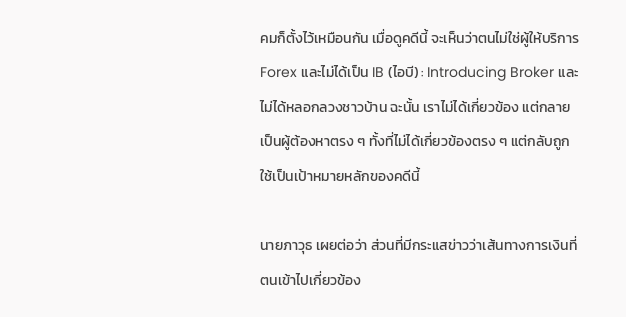คมก็ตั้งไว้เหมือนกัน เมื่อดูคดีนี้ จะเห็นว่าตนไม่ใช่ผู้ให้บริการ Forex และไม่ได้เป็น IB (ไอบี) : Introducing Broker และไม่ได้หลอกลวงชาวบ้าน ฉะนั้น เราไม่ได้เกี่ยวข้อง แต่กลายเป็นผู้ต้องหาตรง ๆ ทั้งที่ไม่ได้เกี่ยวข้องตรง ๆ แต่กลับถูกใช้เป็นเป้าหมายหลักของคดีนี้

นายภาวุธ เผยต่อว่า ส่วนที่มีกระแสข่าวว่าเส้นทางการเงินที่ตนเข้าไปเกี่ยวข้อง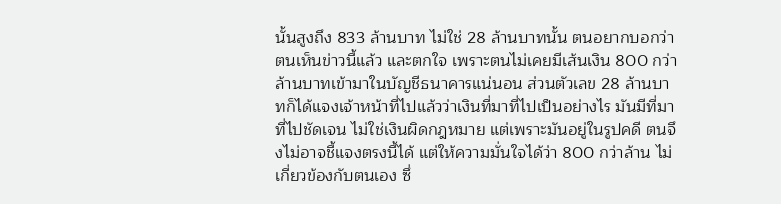นั้นสูงถึง 833 ล้านบาท ไม่ใช่ 28 ล้านบาทนั้น ตนอยากบอกว่า ตนเห็นข่าวนี้แล้ว และตกใจ เพราะตนไม่เคยมีเส้นเงิน 800 กว่าล้านบาทเข้ามาในบัญชีธนาคารแน่นอน ส่วนตัวเลข 28 ล้านบาทก็ได้แจงเจ้าหน้าที่ไปแล้วว่าเงินที่มาที่ไปเป็นอย่างไร มันมีที่มาที่ไปชัดเจน ไม่ใช่เงินผิดกฎหมาย แต่เพราะมันอยู่ในรูปคดี ตนจึงไม่อาจชี้แจงตรงนี้ได้ แต่ให้ความมั่นใจได้ว่า 800 กว่าล้าน ไม่เกี่ยวข้องกับตนเอง ซึ่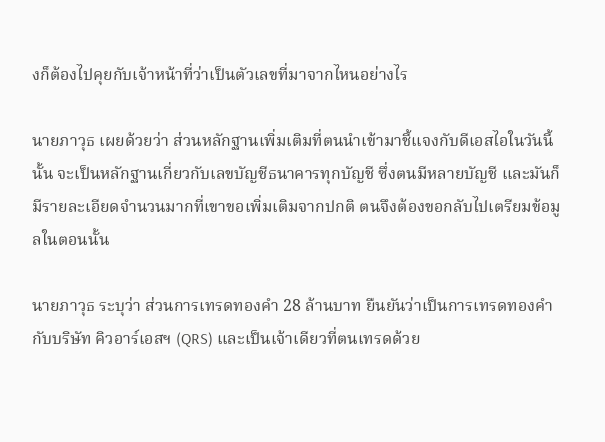งก็ต้องไปคุยกับเจ้าหน้าที่ว่าเป็นตัวเลขที่มาจากไหนอย่างไร

นายภาวุธ เผยด้วยว่า ส่วนหลักฐานเพิ่มเติมที่ตนนำเข้ามาชี้แจงกับดีเอสไอในวันนี้นั้น จะเป็นหลักฐานเกี่ยวกับเลขบัญชีธนาคารทุกบัญชี ซึ่งตนมีหลายบัญชี และมันก็มีรายละเอียดจำนวนมากที่เขาขอเพิ่มเติมจากปกติ ตนจึงต้องขอกลับไปเตรียมข้อมูลในตอนนั้น

นายภาวุธ ระบุว่า ส่วนการเทรดทองคำ 28 ล้านบาท ยืนยันว่าเป็นการเทรดทองคำกับบริษัท คิวอาร์เอสฯ (QRS) และเป็นเจ้าเดียวที่ตนเทรดด้วย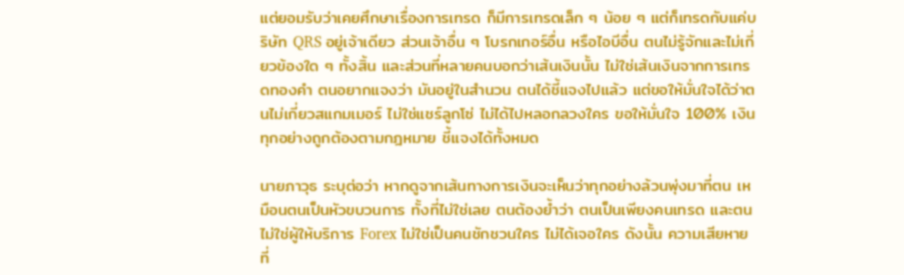แต่ยอมรับว่าเคยศึกษาเรื่องการเทรด ก็มีการเทรดเล็ก ๆ น้อย ๆ แต่ก็เทรดกับแค่บริษัท QRS อยู่เจ้าเดียว ส่วนเจ้าอื่น ๆ โบรกเกอร์อื่น หรือไอบีอื่น ตนไม่รู้จักและไม่เกี่ยวข้องใด ๆ ทั้งสิ้น และส่วนที่หลายคนบอกว่าเส้นเงินนั้น ไม่ใช่เส้นเงินจากการเทรดทองคำ ตนอยากแจงว่า มันอยู่ในสำนวน ตนได้ชี้แจงไปแล้ว แต่ขอให้มั่นใจได้ว่าตนไม่เกี่ยวสแกมเมอร์ ไม่ใช่แชร์ลูกโซ่ ไม่ได้ไปหลอกลวงใคร ขอให้มั่นใจ 100% เงินทุกอย่างถูกต้องตามกฎหมาย ชี้แจงได้ทั้งหมด

นายภาวุธ ระบุต่อว่า หากดูจากเส้นทางการเงินจะเห็นว่าทุกอย่างล้วนพุ่งมาที่ตน เหมือนตนเป็นหัวขบวนการ ทั้งที่ไม่ใช่เลย ตนต้องย้ำว่า ตนเป็นเพียงคนเทรด และตนไม่ใช่ผู้ให้บริการ Forex ไม่ใช่เป็นคนชักชวนใคร ไม่ได้เจอใคร ดังนั้น ความเสียหายที่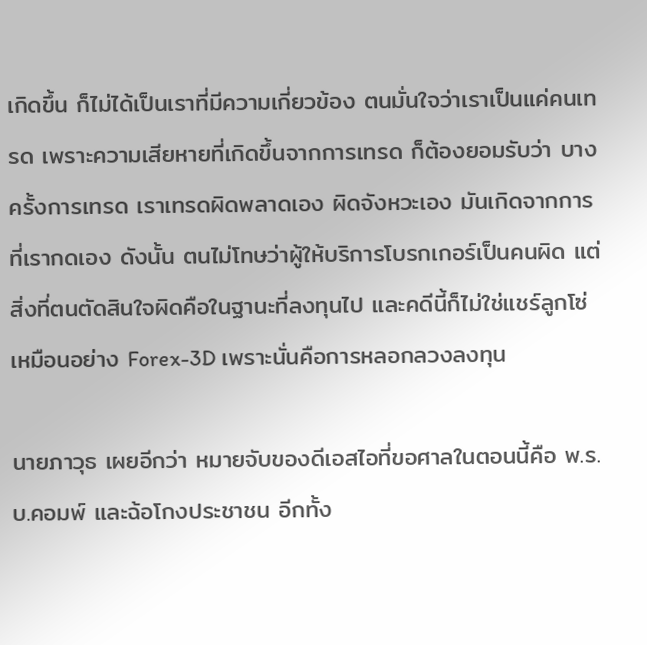เกิดขึ้น ก็ไม่ได้เป็นเราที่มีความเกี่ยวข้อง ตนมั่นใจว่าเราเป็นแค่คนเทรด เพราะความเสียหายที่เกิดขึ้นจากการเทรด ก็ต้องยอมรับว่า บางครั้งการเทรด เราเทรดผิดพลาดเอง ผิดจังหวะเอง มันเกิดจากการที่เรากดเอง ดังนั้น ตนไม่โทษว่าผู้ให้บริการโบรกเกอร์เป็นคนผิด แต่สิ่งที่ตนตัดสินใจผิดคือในฐานะที่ลงทุนไป และคดีนี้ก็ไม่ใช่แชร์ลูกโซ่เหมือนอย่าง Forex-3D เพราะนั่นคือการหลอกลวงลงทุน

นายภาวุธ เผยอีกว่า หมายจับของดีเอสไอที่ขอศาลในตอนนี้คือ พ.ร.บ.คอมพ์ และฉ้อโกงประชาชน อีกทั้ง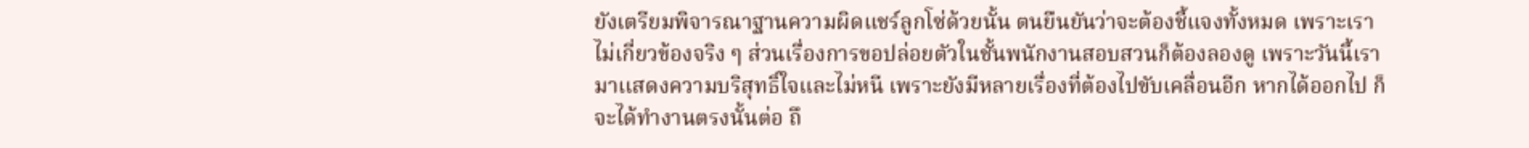ยังเตรียมพิจารณาฐานความผิดแชร์ลูกโซ่ด้วยนั้น ตนยืนยันว่าจะต้องชี้แจงทั้งหมด เพราะเราไม่เกี่ยวข้องจริง ๆ ส่วนเรื่องการขอปล่อยตัวในชั้นพนักงานสอบสวนก็ต้องลองดู เพราะวันนี้เรามาเเสดงความบริสุทธิ์ใจและไม่หนี เพราะยังมีหลายเรื่องที่ต้องไปขับเคลื่อนอีก หากได้ออกไป ก็จะได้ทำงานตรงนั้นต่อ ถึ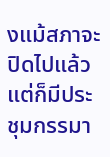งแม้สภาจะปิดไปแล้ว แต่ก็มีประชุมกรรมา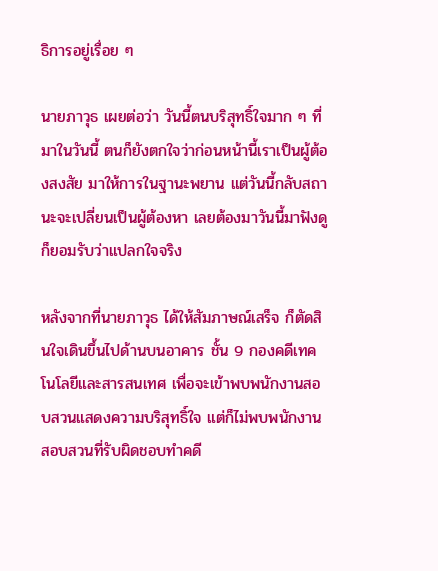ธิการอยู่เรื่อย ๆ

นายภาวุธ เผยต่อว่า วันนี้ตนบริสุทธิ์ใจมาก ๆ ที่มาในวันนี้ ตนก็ยังตกใจว่าก่อนหน้านี้เราเป็นผู้ต้องสงสัย มาให้การในฐานะพยาน แต่วันนี้กลับสถานะจะเปลี่ยนเป็นผู้ต้องหา เลยต้องมาวันนี้มาฟังดู ก็ยอมรับว่าแปลกใจจริง

หลังจากที่นายภาวุธ ได้ให้สัมภาษณ์เสร็จ ก็ตัดสินใจเดินขึ้นไปด้านบนอาคาร ชั้น 9 กองคดีเทคโนโลยีและสารสนเทศ เพื่อจะเข้าพบพนักงานสอบสวนแสดงความบริสุทธิ์ใจ แต่ก็ไม่พบพนักงานสอบสวนที่รับผิดชอบทำคดี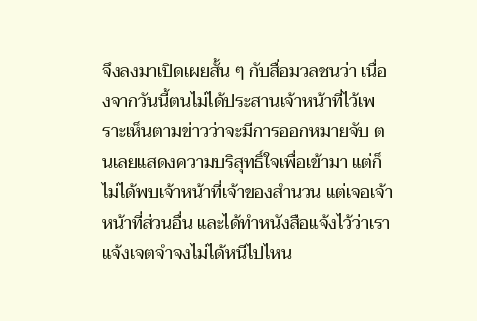จึงลงมาเปิดเผยสั้น ๆ กับสื่อมวลชนว่า เนื่องจากวันนี้ตนไม่ได้ประสานเจ้าหน้าที่ไว้เพราะเห็นตามข่าวว่าจะมีการออกหมายจับ ตนเลยแสดงความบริสุทธิ์ใจเพื่อเข้ามา แต่ก็ไม่ได้พบเจ้าหน้าที่เจ้าของสำนวน แต่เจอเจ้าหน้าที่ส่วนอื่น และได้ทำหนังสือแจ้งไว้ว่าเราแจ้งเจตจำจงไม่ได้หนีไปไหน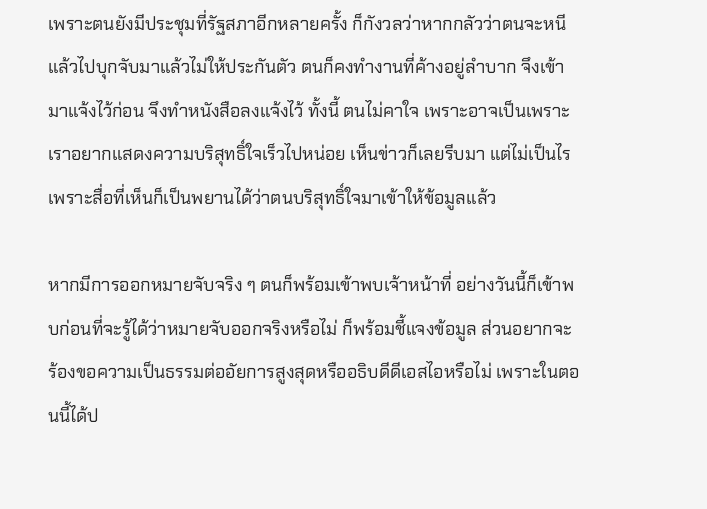เพราะตนยังมีประชุมที่รัฐสภาอีกหลายครั้ง ก็กังวลว่าหากกลัวว่าตนจะหนีแล้วไปบุกจับมาแล้วไม่ให้ประกันตัว ตนก็คงทำงานที่ค้างอยู่ลำบาก จึงเข้ามาแจ้งไว้ก่อน จึงทำหนังสือลงแจ้งไว้ ทั้งนี้ ตนไม่คาใจ เพราะอาจเป็นเพราะเราอยากแสดงความบริสุทธิ์ใจเร็วไปหน่อย เห็นข่าวก็เลยรีบมา แต่ไม่เป็นไร เพราะสื่อที่เห็นก็เป็นพยานได้ว่าตนบริสุทธิ์ใจมาเข้าให้ข้อมูลแล้ว

หากมีการออกหมายจับจริง ๆ ตนก็พร้อมเข้าพบเจ้าหน้าที่ อย่างวันนี้ก็เข้าพบก่อนที่จะรู้ได้ว่าหมายจับออกจริงหรือไม่ ก็พร้อมชี้แจงข้อมูล ส่วนอยากจะร้องขอความเป็นธรรมต่ออัยการสูงสุดหรืออธิบดีดีเอสไอหรือไม่ เพราะในตอนนี้ได้ป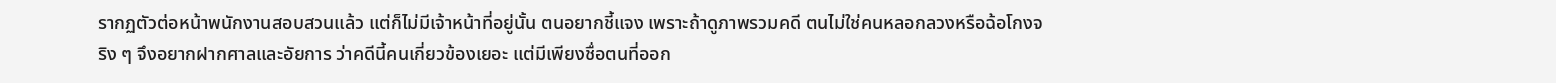รากฏตัวต่อหน้าพนักงานสอบสวนแล้ว แต่ก็ไม่มีเจ้าหน้าที่อยู่นั้น ตนอยากชี้แจง เพราะถ้าดูภาพรวมคดี ตนไม่ใช่คนหลอกลวงหรือฉ้อโกงจริง ๆ จึงอยากฝากศาลและอัยการ ว่าคดีนี้คนเกี่ยวข้องเยอะ แต่มีเพียงชื่อตนที่ออก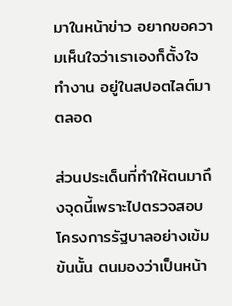มาในหน้าข่าว อยากขอความเห็นใจว่าเราเองก็ตั้งใจทำงาน อยู่ในสปอตไลต์มาตลอด

ส่วนประเด็นที่ทำให้ตนมาถึงจุดนี้เพราะไปตรวจสอบโครงการรัฐบาลอย่างเข้มข้นนั้น ตนมองว่าเป็นหน้า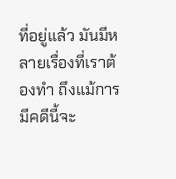ที่อยู่แล้ว มันมีหลายเรื่องที่เราต้องทำ ถึงแม้การมีคดีนี้จะ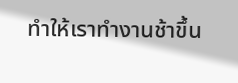ทำให้เราทำงานช้าขึ้น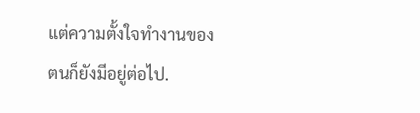แต่ความตั้งใจทำงานของตนก็ยังมีอยู่ต่อไป.